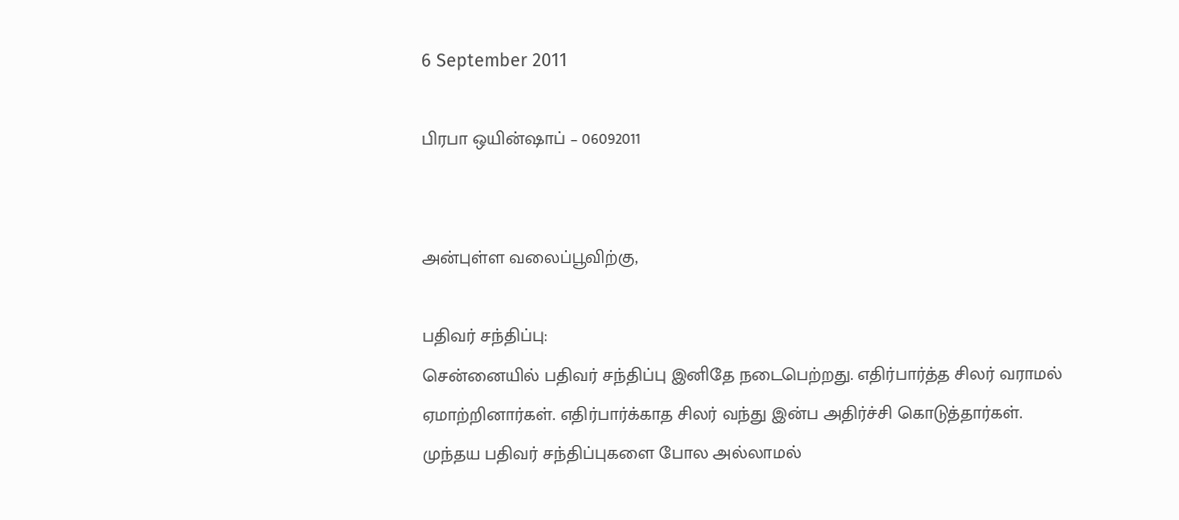6 September 2011

பிரபா ஒயின்ஷாப் – 06092011


அன்புள்ள வலைப்பூவிற்கு,

பதிவர் சந்திப்பு:
சென்னையில் பதிவர் சந்திப்பு இனிதே நடைபெற்றது. எதிர்பார்த்த சிலர் வராமல் ஏமாற்றினார்கள். எதிர்பார்க்காத சிலர் வந்து இன்ப அதிர்ச்சி கொடுத்தார்கள். முந்தய பதிவர் சந்திப்புகளை போல அல்லாமல்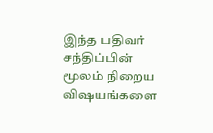இந்த பதிவர் சந்திப்பின் மூலம் நிறைய விஷயங்களை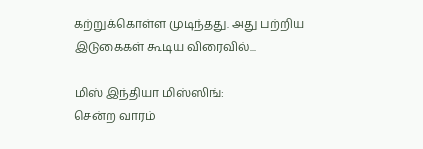கற்றுக்கொள்ள முடிந்தது. அது பற்றிய இடுகைகள் கூடிய விரைவில்...

மிஸ் இந்தியா மிஸ்ஸிங்:
சென்ற வாரம்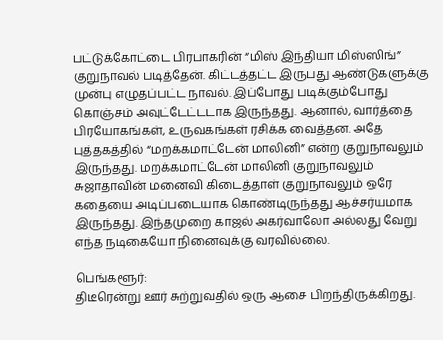பட்டுக்கோட்டை பிரபாகரின் “மிஸ் இந்தியா மிஸ்ஸிங்” குறுநாவல் படித்தேன். கிட்டத்தட்ட இருபது ஆண்டுகளுக்கு முன்பு எழுதப்பட்ட நாவல். இப்போது படிக்கும்போது கொஞ்சம் அவுட்டேட்டடாக இருந்தது. ஆனால், வார்த்தை பிரயோகங்கள், உருவகங்கள் ரசிக்க வைத்தன. அதே புத்தகத்தில் “மறக்கமாட்டேன் மாலினி” என்ற குறுநாவலும் இருந்தது. மறக்கமாட்டேன் மாலினி குறுநாவலும் சுஜாதாவின் மனைவி கிடைத்தாள் குறுநாவலும் ஒரே கதையை அடிப்படையாக கொண்டிருந்தது ஆச்சர்யமாக இருந்தது. இந்தமுறை காஜல் அகர்வாலோ அல்லது வேறு எந்த நடிகையோ நினைவுக்கு வரவில்லை.

பெங்களூர்:
திடீரென்று ஊர் சுற்றுவதில் ஒரு ஆசை பிறந்திருக்கிறது.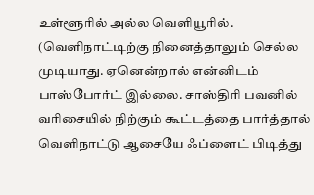உள்ளூரில் அல்ல வெளியூரில். (வெளிநாட்டிற்கு நினைத்தாலும் செல்ல முடியாது. ஏனென்றால் என்னிடம் பாஸ்போர்ட் இல்லை. சாஸ்திரி பவனில் வரிசையில் நிற்கும் கூட்டத்தை பார்த்தால் வெளிநாட்டு ஆசையே ஃப்ளைட் பிடித்து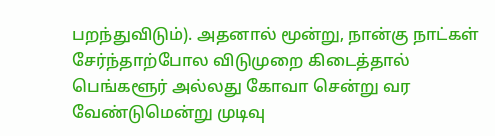பறந்துவிடும்). அதனால் மூன்று, நான்கு நாட்கள் சேர்ந்தாற்போல விடுமுறை கிடைத்தால் பெங்களூர் அல்லது கோவா சென்று வர வேண்டுமென்று முடிவு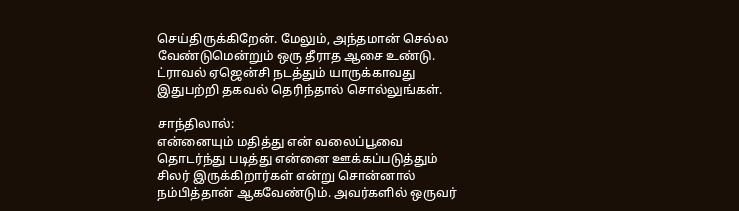செய்திருக்கிறேன். மேலும், அந்தமான் செல்ல வேண்டுமென்றும் ஒரு தீராத ஆசை உண்டு. ட்ராவல் ஏஜென்சி நடத்தும் யாருக்காவது இதுபற்றி தகவல் தெரிந்தால் சொல்லுங்கள்.

சாந்திலால்:
என்னையும் மதித்து என் வலைப்பூவை தொடர்ந்து படித்து என்னை ஊக்கப்படுத்தும் சிலர் இருக்கிறார்கள் என்று சொன்னால் நம்பித்தான் ஆகவேண்டும். அவர்களில் ஒருவர்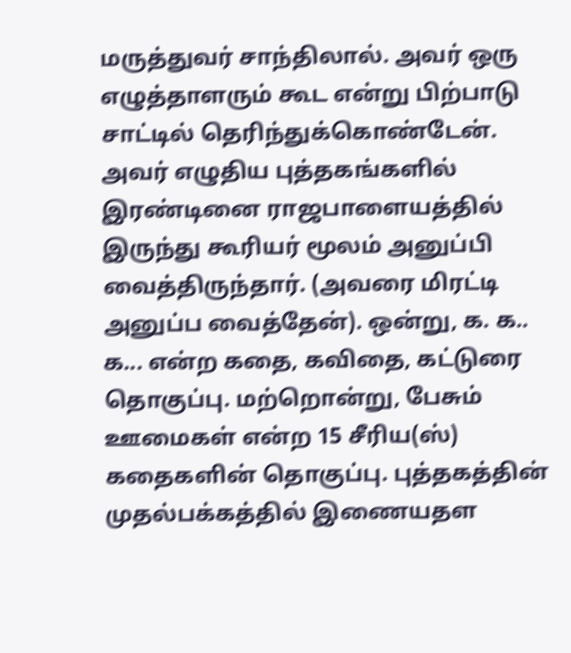மருத்துவர் சாந்திலால். அவர் ஒரு எழுத்தாளரும் கூட என்று பிற்பாடு சாட்டில் தெரிந்துக்கொண்டேன். அவர் எழுதிய புத்தகங்களில் இரண்டினை ராஜபாளையத்தில் இருந்து கூரியர் மூலம் அனுப்பி வைத்திருந்தார். (அவரை மிரட்டி அனுப்ப வைத்தேன்). ஒன்று, க. க.. க... என்ற கதை, கவிதை, கட்டுரை தொகுப்பு. மற்றொன்று, பேசும் ஊமைகள் என்ற 15 சீரிய(ஸ்) கதைகளின் தொகுப்பு. புத்தகத்தின் முதல்பக்கத்தில் இணையதள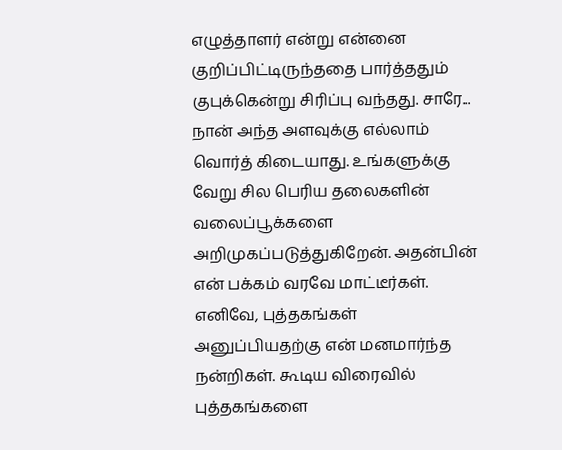எழுத்தாளர் என்று என்னை குறிப்பிட்டிருந்ததை பார்த்ததும் குபுக்கென்று சிரிப்பு வந்தது. சாரே... நான் அந்த அளவுக்கு எல்லாம் வொர்த் கிடையாது. உங்களுக்கு வேறு சில பெரிய தலைகளின் வலைப்பூக்களை அறிமுகப்படுத்துகிறேன். அதன்பின் என் பக்கம் வரவே மாட்டீர்கள். எனிவே, புத்தகங்கள் அனுப்பியதற்கு என் மனமார்ந்த நன்றிகள். கூடிய விரைவில் புத்தகங்களை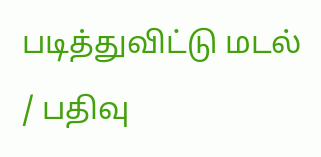படித்துவிட்டு மடல் / பதிவு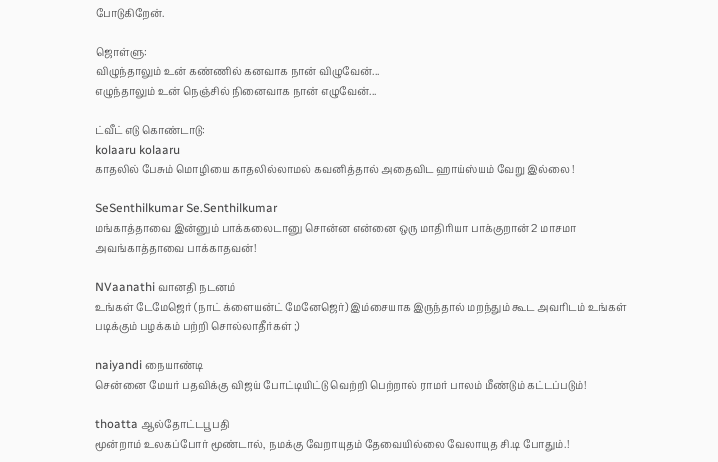போடுகிறேன்.

ஜொள்ளு:
விழுந்தாலும் உன் கண்ணில் கனவாக நான் விழுவேன்...
எழுந்தாலும் உன் நெஞ்சில் நினைவாக நான் எழுவேன்...

ட்வீட் எடு கொண்டாடு:
kolaaru kolaaru
காதலில் பேசும் மொழியை காதலில்லாமல் கவனித்தால் அதைவிட ஹாய்ஸ்யம் வேறு இல்லை !

SeSenthilkumar Se.Senthilkumar
மங்காத்தாவை இன்னும் பாக்கலைடானு சொன்ன என்னை ஒரு மாதிரியா பாக்குறான் 2 மாசமா அவங்காத்தாவை பாக்காதவன்!

NVaanathi வானதி நடனம்
உங்கள் டேமேஜெர் (நாட் க்ளையன்ட் மேனேஜெர்) இம்சையாக இருந்தால் மறந்தும் கூட அவரிடம் உங்கள் படிக்கும் பழக்கம் பற்றி சொல்லாதீர்கள் ;)

naiyandi நையாண்டி
சென்னை மேயர் பதவிக்கு விஜய் போட்டியிட்டு வெற்றி பெற்றால் ராமர் பாலம் மீண்டும் கட்டப்படும்!

thoatta ஆல்தோட்டபூபதி
மூன்றாம் உலகப்போர் மூண்டால், நமக்கு வேறாயுதம் தேவையில்லை வேலாயுத சி.டி போதும்.!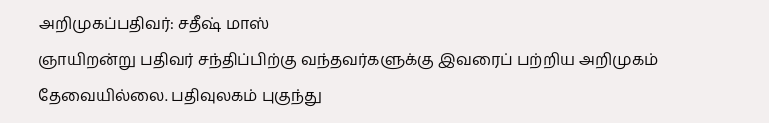அறிமுகப்பதிவர்: சதீஷ் மாஸ்
ஞாயிறன்று பதிவர் சந்திப்பிற்கு வந்தவர்களுக்கு இவரைப் பற்றிய அறிமுகம் தேவையில்லை. பதிவுலகம் புகுந்து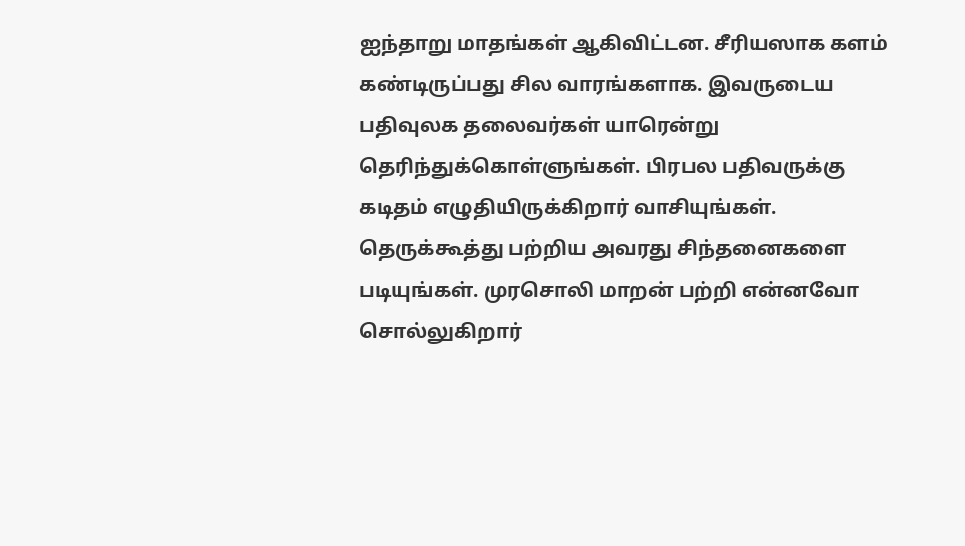ஐந்தாறு மாதங்கள் ஆகிவிட்டன. சீரியஸாக களம் கண்டிருப்பது சில வாரங்களாக. இவருடைய பதிவுலக தலைவர்கள் யாரென்று தெரிந்துக்கொள்ளுங்கள். பிரபல பதிவருக்கு கடிதம் எழுதியிருக்கிறார் வாசியுங்கள். தெருக்கூத்து பற்றிய அவரது சிந்தனைகளை படியுங்கள். முரசொலி மாறன் பற்றி என்னவோ சொல்லுகிறார்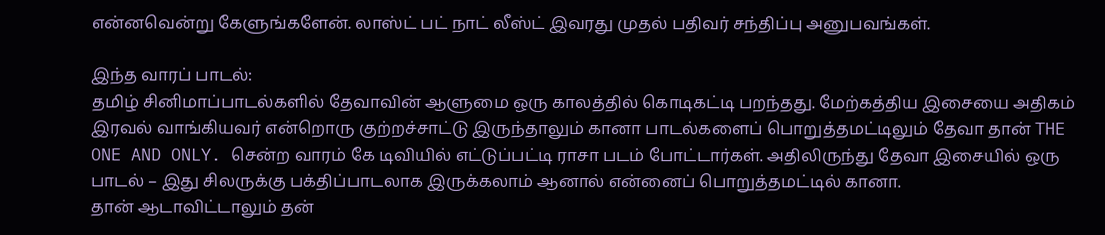என்னவென்று கேளுங்களேன். லாஸ்ட் பட் நாட் லீஸ்ட் இவரது முதல் பதிவர் சந்திப்பு அனுபவங்கள்.

இந்த வாரப் பாடல்:
தமிழ் சினிமாப்பாடல்களில் தேவாவின் ஆளுமை ஒரு காலத்தில் கொடிகட்டி பறந்தது. மேற்கத்திய இசையை அதிகம் இரவல் வாங்கியவர் என்றொரு குற்றச்சாட்டு இருந்தாலும் கானா பாடல்களைப் பொறுத்தமட்டிலும் தேவா தான் THE ONE AND ONLY. சென்ற வாரம் கே டிவியில் எட்டுப்பட்டி ராசா படம் போட்டார்கள். அதிலிருந்து தேவா இசையில் ஒரு பாடல் – இது சிலருக்கு பக்திப்பாடலாக இருக்கலாம் ஆனால் என்னைப் பொறுத்தமட்டில் கானா.
தான் ஆடாவிட்டாலும் தன்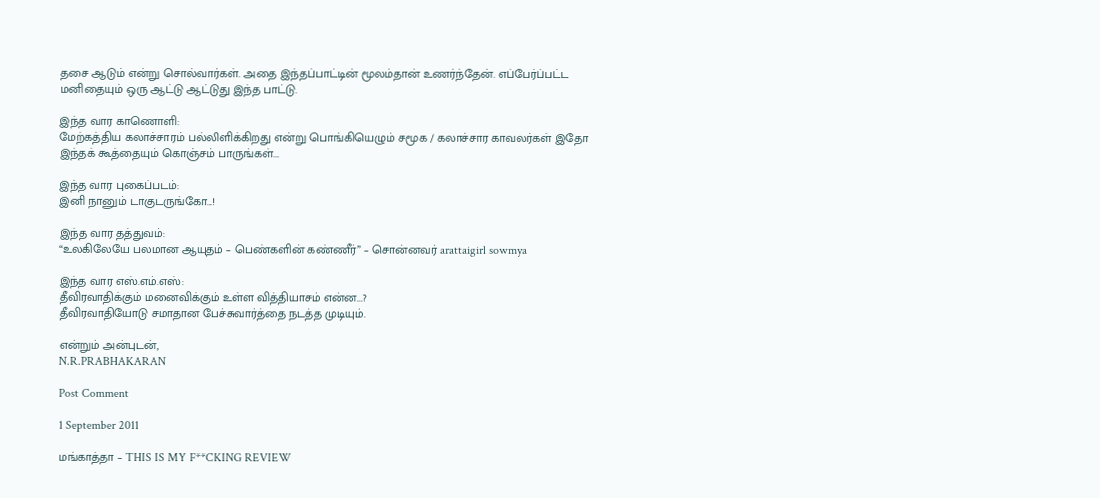தசை ஆடும் என்று சொல்வார்கள். அதை இந்தப்பாட்டின் மூலம்தான் உணர்ந்தேன். எப்பேர்ப்பட்ட மனிதையும் ஒரு ஆட்டு ஆட்டுது இந்த பாட்டு.

இந்த வார காணொளி:
மேற்கத்திய கலாச்சாரம் பல்லிளிக்கிறது என்று பொங்கியெழும் சமூக / கலாச்சார காவலர்கள் இதோ இந்தக் கூத்தையும் கொஞ்சம் பாருங்கள்...

இந்த வார புகைப்படம்:
இனி நானும் டாகுடருங்கோ...!

இந்த வார தத்துவம்:
“உலகிலேயே பலமான ஆயுதம் – பெண்களின் கண்ணீர்” – சொன்னவர் arattaigirl sowmya

இந்த வார எஸ்.எம்.எஸ்:
தீவிரவாதிக்கும் மனைவிக்கும் உள்ள வித்தியாசம் என்ன...?
தீவிரவாதியோடு சமாதான பேச்சுவார்த்தை நடத்த முடியும்.

என்றும் அன்புடன்,
N.R.PRABHAKARAN

Post Comment

1 September 2011

மங்காத்தா – THIS IS MY F**CKING REVIEW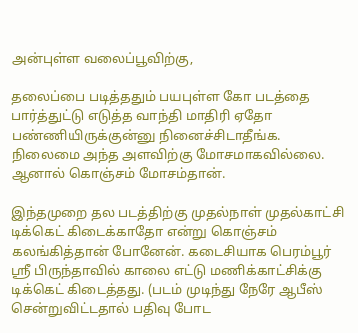அன்புள்ள வலைப்பூவிற்கு,

தலைப்பை படித்ததும் பயபுள்ள கோ படத்தை பார்த்துட்டு எடுத்த வாந்தி மாதிரி ஏதோ பண்ணியிருக்குன்னு நினைச்சிடாதீங்க. நிலைமை அந்த அளவிற்கு மோசமாகவில்லை. ஆனால் கொஞ்சம் மோசம்தான்.

இந்தமுறை தல படத்திற்கு முதல்நாள் முதல்காட்சி டிக்கெட் கிடைக்காதோ என்று கொஞ்சம் கலங்கித்தான் போனேன். கடைசியாக பெரம்பூர் ஸ்ரீ பிருந்தாவில் காலை எட்டு மணிக்காட்சிக்கு டிக்கெட் கிடைத்தது. (படம் முடிந்து நேரே ஆபீஸ் சென்றுவிட்டதால் பதிவு போட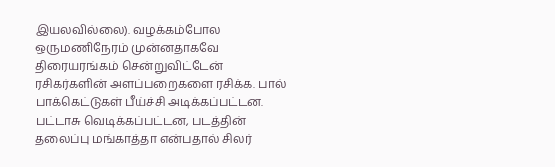இயலவில்லை). வழக்கம்போல ஒருமணிநேரம் முன்னதாகவே திரையரங்கம் சென்றுவிட்டேன் ரசிகர்களின் அளப்பறைகளை ரசிக்க. பால் பாக்கெட்டுகள் பீய்ச்சி அடிக்கப்பட்டன. பட்டாசு வெடிக்கப்பட்டன, படத்தின் தலைப்பு மங்காத்தா என்பதால் சிலர்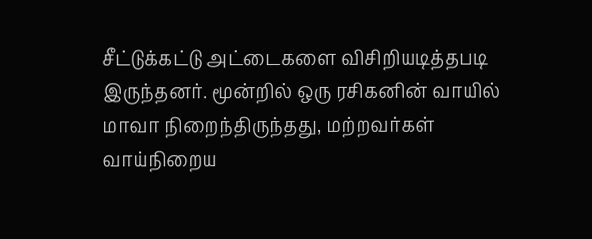சீட்டுக்கட்டு அட்டைகளை விசிறியடித்தபடி இருந்தனர். மூன்றில் ஒரு ரசிகனின் வாயில் மாவா நிறைந்திருந்தது, மற்றவர்கள் வாய்நிறைய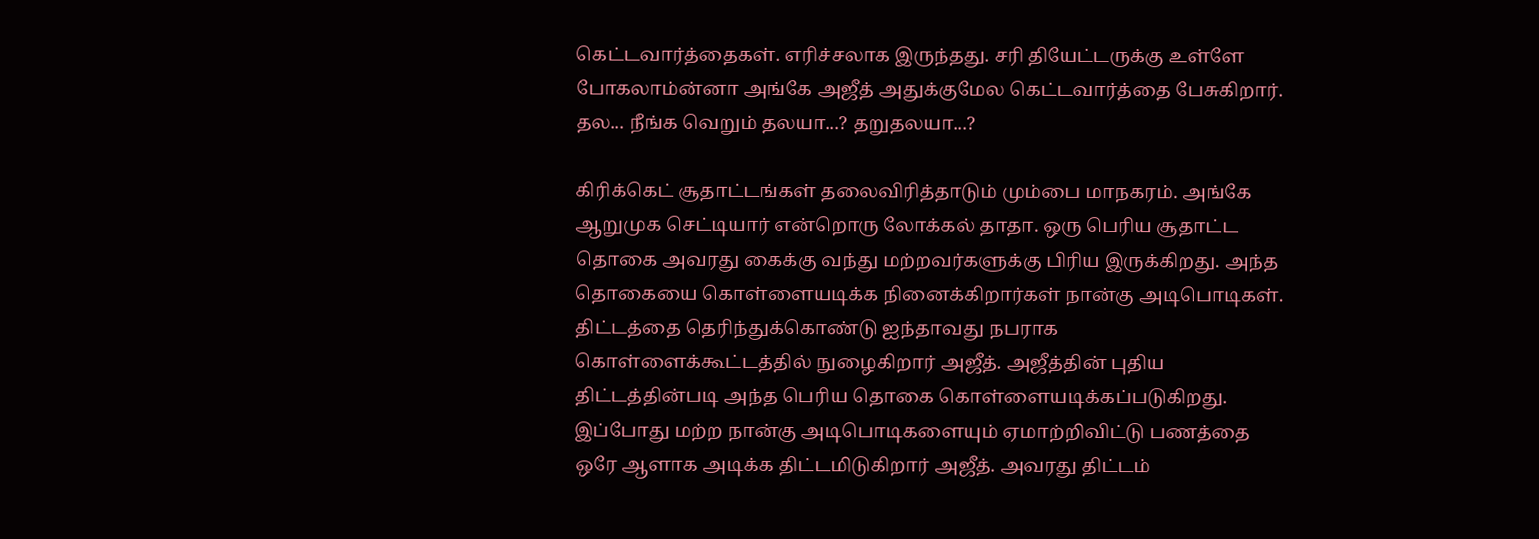கெட்டவார்த்தைகள். எரிச்சலாக இருந்தது. சரி தியேட்டருக்கு உள்ளே போகலாம்ன்னா அங்கே அஜீத் அதுக்குமேல கெட்டவார்த்தை பேசுகிறார். தல... நீங்க வெறும் தலயா...? தறுதலயா...?

கிரிக்கெட் சூதாட்டங்கள் தலைவிரித்தாடும் மும்பை மாநகரம். அங்கே ஆறுமுக செட்டியார் என்றொரு லோக்கல் தாதா. ஒரு பெரிய சூதாட்ட தொகை அவரது கைக்கு வந்து மற்றவர்களுக்கு பிரிய இருக்கிறது. அந்த தொகையை கொள்ளையடிக்க நினைக்கிறார்கள் நான்கு அடிபொடிகள். திட்டத்தை தெரிந்துக்கொண்டு ஐந்தாவது நபராக கொள்ளைக்கூட்டத்தில் நுழைகிறார் அஜீத். அஜீத்தின் புதிய திட்டத்தின்படி அந்த பெரிய தொகை கொள்ளையடிக்கப்படுகிறது. இப்போது மற்ற நான்கு அடிபொடிகளையும் ஏமாற்றிவிட்டு பணத்தை ஒரே ஆளாக அடிக்க திட்டமிடுகிறார் அஜீத். அவரது திட்டம்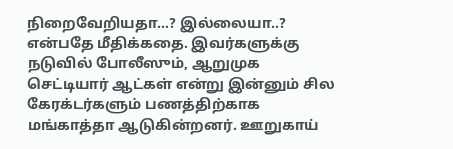நிறைவேறியதா...? இல்லையா..? என்பதே மீதிக்கதை. இவர்களுக்கு நடுவில் போலீஸும், ஆறுமுக செட்டியார் ஆட்கள் என்று இன்னும் சில கேரக்டர்களும் பணத்திற்காக மங்காத்தா ஆடுகின்றனர். ஊறுகாய்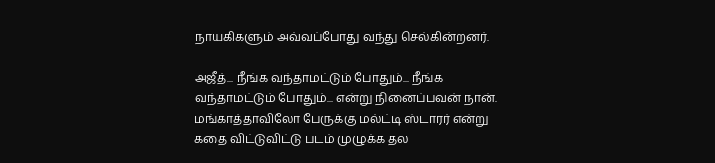நாயகிகளும் அவ்வப்போது வந்து செல்கின்றனர்.

அஜீத்... நீங்க வந்தாமட்டும் போதும்... நீங்க வந்தாமட்டும் போதும்... என்று நினைப்பவன் நான். மங்காத்தாவிலோ பேருக்கு மல்ட்டி ஸ்டாரர் என்று கதை விட்டுவிட்டு படம் முழுக்க தல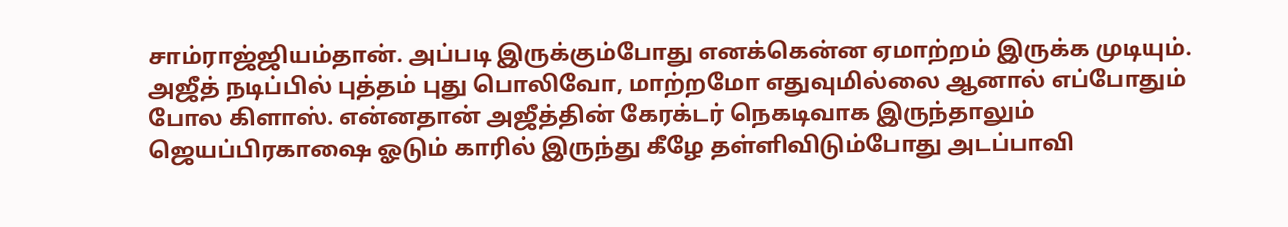சாம்ராஜ்ஜியம்தான். அப்படி இருக்கும்போது எனக்கென்ன ஏமாற்றம் இருக்க முடியும். அஜீத் நடிப்பில் புத்தம் புது பொலிவோ, மாற்றமோ எதுவுமில்லை ஆனால் எப்போதும் போல கிளாஸ். என்னதான் அஜீத்தின் கேரக்டர் நெகடிவாக இருந்தாலும் ஜெயப்பிரகாஷை ஓடும் காரில் இருந்து கீழே தள்ளிவிடும்போது அடப்பாவி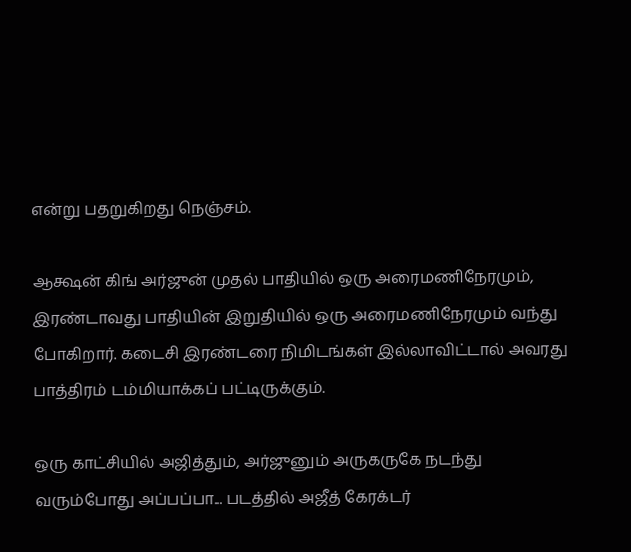என்று பதறுகிறது நெஞ்சம்.

ஆக்ஷன் கிங் அர்ஜுன் முதல் பாதியில் ஒரு அரைமணிநேரமும், இரண்டாவது பாதியின் இறுதியில் ஒரு அரைமணிநேரமும் வந்து போகிறார். கடைசி இரண்டரை நிமிடங்கள் இல்லாவிட்டால் அவரது பாத்திரம் டம்மியாக்கப் பட்டிருக்கும்.

ஒரு காட்சியில் அஜித்தும், அர்ஜுனும் அருகருகே நடந்து வரும்போது அப்பப்பா... படத்தில் அஜீத் கேரக்டர்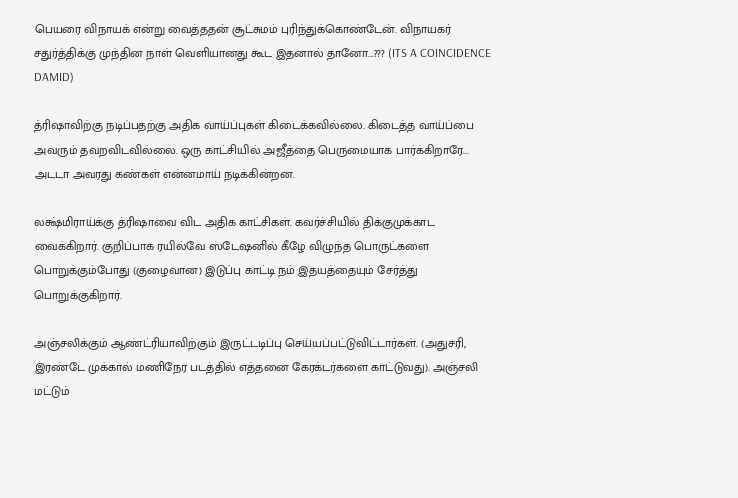பெயரை விநாயக் என்று வைத்ததன் சூட்சுமம் புரிந்துக்கொண்டேன். விநாயகர் சதுர்த்திக்கு முந்தின நாள் வெளியானது கூட இதனால் தானோ...??? (ITS A COINCIDENCE DAMID)

த்ரிஷாவிற்கு நடிப்பதற்கு அதிக வாய்ப்புகள் கிடைக்கவில்லை. கிடைத்த வாய்ப்பை அவரும் தவறவிடவில்லை. ஒரு காட்சியில் அஜீத்தை பெருமையாக பார்க்கிறாரே... அடடா அவரது கண்கள் என்னமாய் நடிக்கின்றன.

லக்ஷ்மிராய்க்கு த்ரிஷாவை விட அதிக காட்சிகள். கவர்ச்சியில் திக்குமுக்காட வைக்கிறார். குறிப்பாக ரயில்வே ஸ்டேஷனில் கீழே விழுந்த பொருட்களை பொறுக்கும்போது (குழைவான) இடுப்பு காட்டி நம் இதயத்தையும் சேர்த்து பொறுக்குகிறார்.

அஞ்சலிக்கும் ஆண்ட்ரியாவிற்கும் இருட்டடிப்பு செய்யப்பட்டுவிட்டார்கள். (அதுசரி, இரண்டே முக்கால் மணிநேர படத்தில் எத்தனை கேரக்டர்களை காட்டுவது). அஞ்சலி மட்டும்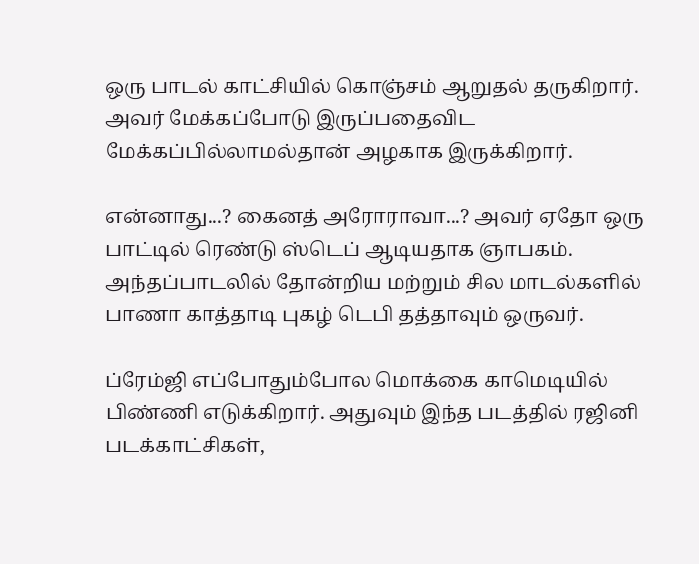ஒரு பாடல் காட்சியில் கொஞ்சம் ஆறுதல் தருகிறார். அவர் மேக்கப்போடு இருப்பதைவிட மேக்கப்பில்லாமல்தான் அழகாக இருக்கிறார்.

என்னாது...? கைனத் அரோராவா...? அவர் ஏதோ ஒரு பாட்டில் ரெண்டு ஸ்டெப் ஆடியதாக ஞாபகம். அந்தப்பாடலில் தோன்றிய மற்றும் சில மாடல்களில் பாணா காத்தாடி புகழ் டெபி தத்தாவும் ஒருவர்.

ப்ரேம்ஜி எப்போதும்போல மொக்கை காமெடியில் பிண்ணி எடுக்கிறார். அதுவும் இந்த படத்தில் ரஜினி படக்காட்சிகள்,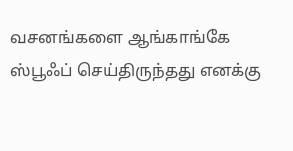வசனங்களை ஆங்காங்கே ஸ்பூஃப் செய்திருந்தது எனக்கு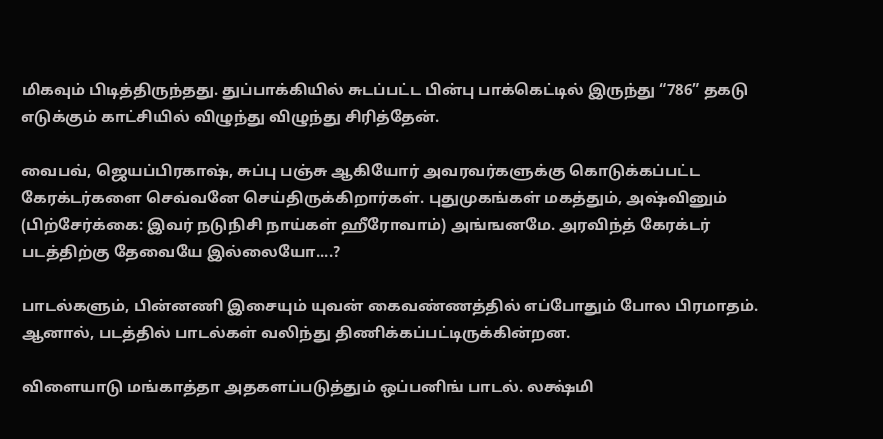மிகவும் பிடித்திருந்தது. துப்பாக்கியில் சுடப்பட்ட பின்பு பாக்கெட்டில் இருந்து “786” தகடு எடுக்கும் காட்சியில் விழுந்து விழுந்து சிரித்தேன்.

வைபவ், ஜெயப்பிரகாஷ், சுப்பு பஞ்சு ஆகியோர் அவரவர்களுக்கு கொடுக்கப்பட்ட கேரக்டர்களை செவ்வனே செய்திருக்கிறார்கள். புதுமுகங்கள் மகத்தும், அஷ்வினும் (பிற்சேர்க்கை: இவர் நடுநிசி நாய்கள் ஹீரோவாம்) அங்ஙனமே. அரவிந்த் கேரக்டர் படத்திற்கு தேவையே இல்லையோ....?

பாடல்களும், பின்னணி இசையும் யுவன் கைவண்ணத்தில் எப்போதும் போல பிரமாதம். ஆனால், படத்தில் பாடல்கள் வலிந்து திணிக்கப்பட்டிருக்கின்றன.

விளையாடு மங்காத்தா அதகளப்படுத்தும் ஒப்பனிங் பாடல். லக்ஷ்மி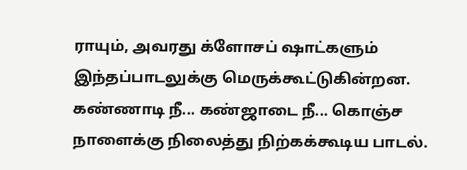ராயும், அவரது க்ளோசப் ஷாட்களும் இந்தப்பாடலுக்கு மெருக்கூட்டுகின்றன. கண்ணாடி நீ... கண்ஜாடை நீ... கொஞ்ச நாளைக்கு நிலைத்து நிற்கக்கூடிய பாடல்.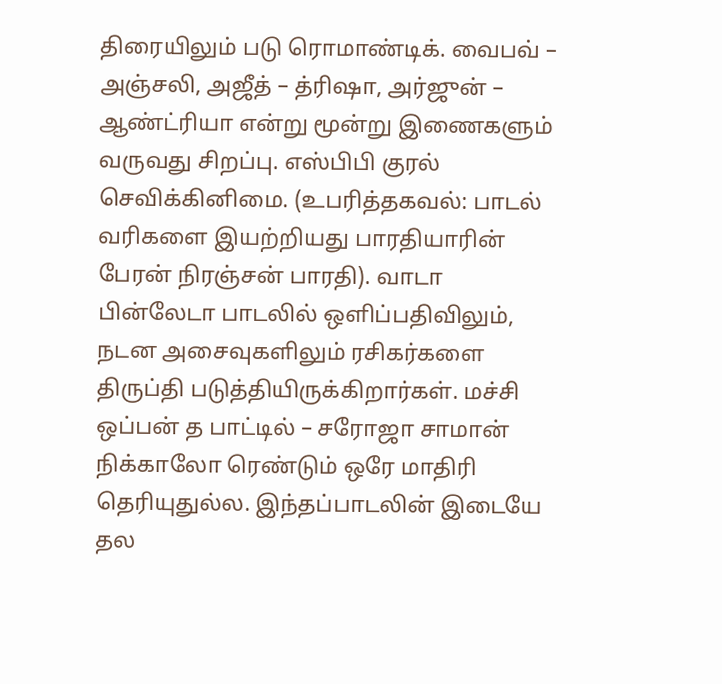திரையிலும் படு ரொமாண்டிக். வைபவ் – அஞ்சலி, அஜீத் – த்ரிஷா, அர்ஜுன் – ஆண்ட்ரியா என்று மூன்று இணைகளும் வருவது சிறப்பு. எஸ்பிபி குரல் செவிக்கினிமை. (உபரித்தகவல்: பாடல் வரிகளை இயற்றியது பாரதியாரின் பேரன் நிரஞ்சன் பாரதி). வாடா பின்லேடா பாடலில் ஒளிப்பதிவிலும், நடன அசைவுகளிலும் ரசிகர்களை திருப்தி படுத்தியிருக்கிறார்கள். மச்சி ஒப்பன் த பாட்டில் – சரோஜா சாமான் நிக்காலோ ரெண்டும் ஒரே மாதிரி தெரியுதுல்ல. இந்தப்பாடலின் இடையே தல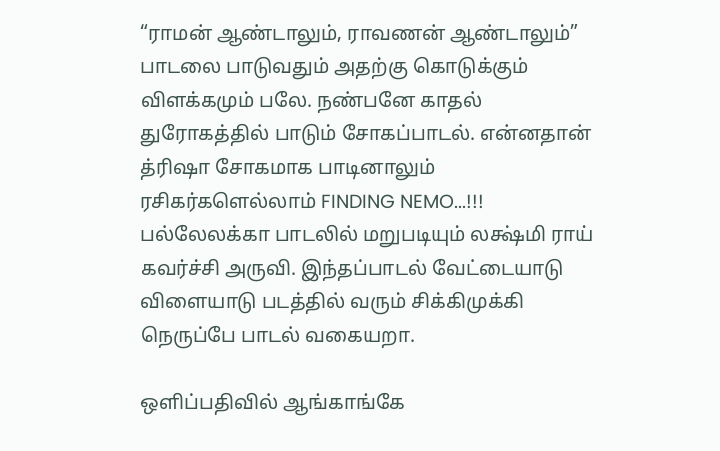“ராமன் ஆண்டாலும், ராவணன் ஆண்டாலும்” பாடலை பாடுவதும் அதற்கு கொடுக்கும் விளக்கமும் பலே. நண்பனே காதல் துரோகத்தில் பாடும் சோகப்பாடல். என்னதான் த்ரிஷா சோகமாக பாடினாலும் ரசிகர்களெல்லாம் FINDING NEMO...!!! பல்லேலக்கா பாடலில் மறுபடியும் லக்ஷ்மி ராய் கவர்ச்சி அருவி. இந்தப்பாடல் வேட்டையாடு விளையாடு படத்தில் வரும் சிக்கிமுக்கி நெருப்பே பாடல் வகையறா.

ஒளிப்பதிவில் ஆங்காங்கே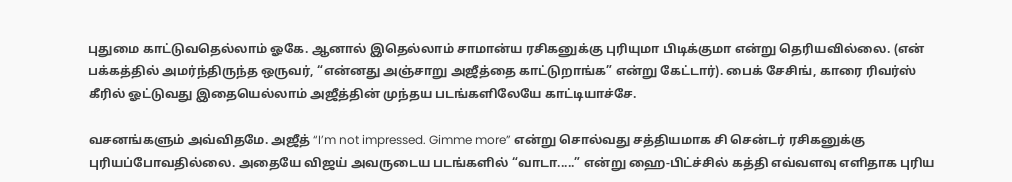புதுமை காட்டுவதெல்லாம் ஓகே. ஆனால் இதெல்லாம் சாமான்ய ரசிகனுக்கு புரியுமா பிடிக்குமா என்று தெரியவில்லை. (என் பக்கத்தில் அமர்ந்திருந்த ஒருவர், “என்னது அஞ்சாறு அஜீத்தை காட்டுறாங்க” என்று கேட்டார்). பைக் சேசிங், காரை ரிவர்ஸ் கீரில் ஓட்டுவது இதையெல்லாம் அஜீத்தின் முந்தய படங்களிலேயே காட்டியாச்சே.

வசனங்களும் அவ்விதமே. அஜீத் “I’m not impressed. Gimme more” என்று சொல்வது சத்தியமாக சி சென்டர் ரசிகனுக்கு புரியப்போவதில்லை. அதையே விஜய் அவருடைய படங்களில் “வாடா.....” என்று ஹை-பிட்ச்சில் கத்தி எவ்வளவு எளிதாக புரிய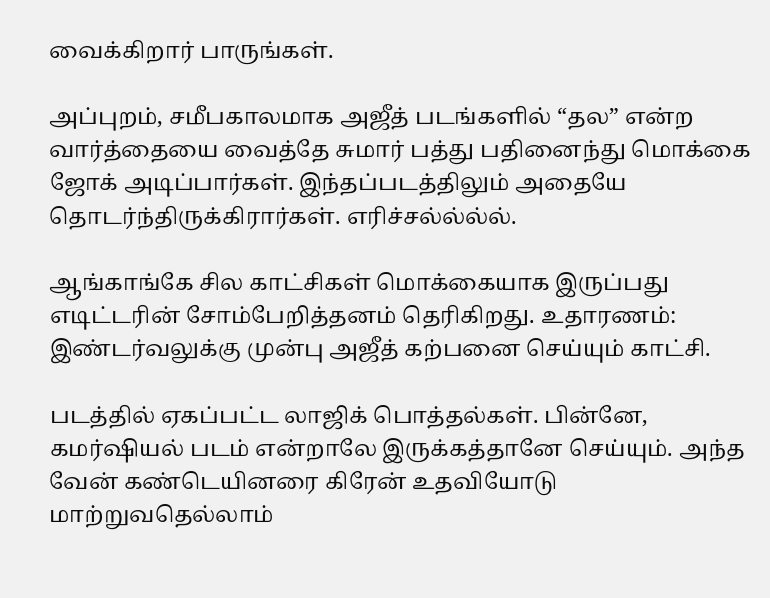வைக்கிறார் பாருங்கள்.

அப்புறம், சமீபகாலமாக அஜீத் படங்களில் “தல” என்ற வார்த்தையை வைத்தே சுமார் பத்து பதினைந்து மொக்கை ஜோக் அடிப்பார்கள். இந்தப்படத்திலும் அதையே தொடர்ந்திருக்கிரார்கள். எரிச்சல்ல்ல்ல்.

ஆங்காங்கே சில காட்சிகள் மொக்கையாக இருப்பது எடிட்டரின் சோம்பேறித்தனம் தெரிகிறது. உதாரணம்: இண்டர்வலுக்கு முன்பு அஜீத் கற்பனை செய்யும் காட்சி.

படத்தில் ஏகப்பட்ட லாஜிக் பொத்தல்கள். பின்னே, கமர்ஷியல் படம் என்றாலே இருக்கத்தானே செய்யும். அந்த வேன் கண்டெயினரை கிரேன் உதவியோடு மாற்றுவதெல்லாம்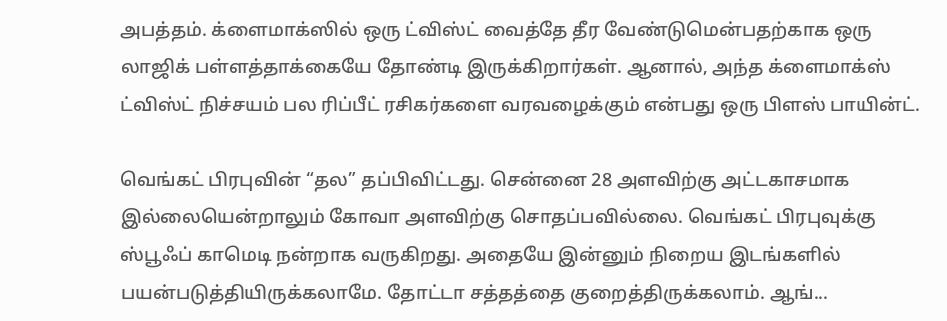அபத்தம். க்ளைமாக்ஸில் ஒரு ட்விஸ்ட் வைத்தே தீர வேண்டுமென்பதற்காக ஒரு லாஜிக் பள்ளத்தாக்கையே தோண்டி இருக்கிறார்கள். ஆனால், அந்த க்ளைமாக்ஸ் ட்விஸ்ட் நிச்சயம் பல ரிப்பீட் ரசிகர்களை வரவழைக்கும் என்பது ஒரு பிளஸ் பாயின்ட்.

வெங்கட் பிரபுவின் “தல” தப்பிவிட்டது. சென்னை 28 அளவிற்கு அட்டகாசமாக இல்லையென்றாலும் கோவா அளவிற்கு சொதப்பவில்லை. வெங்கட் பிரபுவுக்கு ஸ்பூஃப் காமெடி நன்றாக வருகிறது. அதையே இன்னும் நிறைய இடங்களில் பயன்படுத்தியிருக்கலாமே. தோட்டா சத்தத்தை குறைத்திருக்கலாம். ஆங்...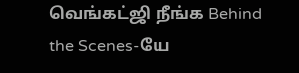வெங்கட்ஜி நீங்க Behind the Scenes-யே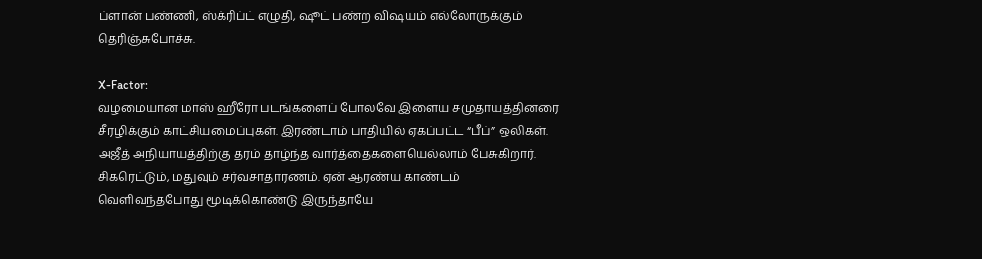ப்ளான் பண்ணி, ஸ்க்ரிப்ட் எழுதி, ஷூட் பண்ற விஷயம் எல்லோருக்கும் தெரிஞ்சுபோச்சு.

X-Factor:
வழமையான மாஸ் ஹீரோ படங்களைப் போலவே இளைய சமுதாயத்தினரை சீரழிக்கும் காட்சியமைப்புகள். இரண்டாம் பாதியில் ஏகப்பட்ட “பீப்” ஒலிகள். அஜீத் அநியாயத்திற்கு தரம் தாழ்ந்த வார்த்தைகளையெல்லாம் பேசுகிறார். சிகரெட்டும், மதுவும் சர்வசாதாரணம். ஏன் ஆரண்ய காண்டம் வெளிவந்தபோது மூடிக்கொண்டு இருந்தாயே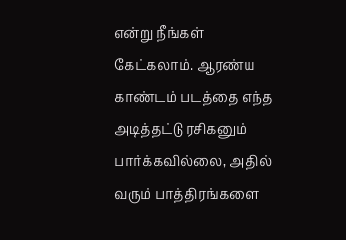என்று நீங்கள் கேட்கலாம். ஆரண்ய காண்டம் படத்தை எந்த அடித்தட்டு ரசிகனும் பார்க்கவில்லை, அதில் வரும் பாத்திரங்களை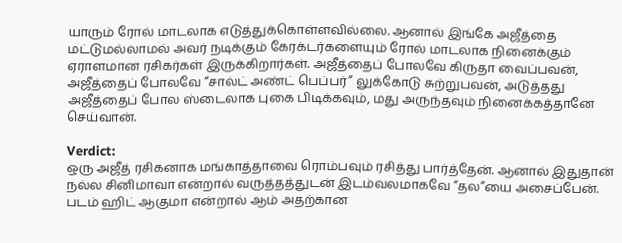யாரும் ரோல் மாடலாக எடுத்துக்கொள்ளவில்லை. ஆனால் இங்கே அஜீத்தை மட்டுமல்லாமல் அவர் நடிக்கும் கேரக்டர்களையும் ரோல் மாடலாக நினைக்கும் ஏராளமான ரசிகர்கள் இருக்கிறார்கள். அஜீத்தைப் போலவே கிருதா வைப்பவன், அஜீத்தைப் போலவே “சால்ட் அண்ட் பெப்பர்” லுக்கோடு சுற்றுபவன், அடுத்தது அஜீத்தைப் போல ஸ்டைலாக புகை பிடிக்கவும், மது அருந்தவும் நினைக்கத்தானே செய்வான்.

Verdict:
ஒரு அஜீத் ரசிகனாக மங்காத்தாவை ரொம்பவும் ரசித்து பார்த்தேன். ஆனால் இதுதான் நல்ல சினிமாவா என்றால் வருத்தத்துடன் இடம்வலமாகவே “தல”யை அசைப்பேன். படம் ஹிட் ஆகுமா என்றால் ஆம் அதற்கான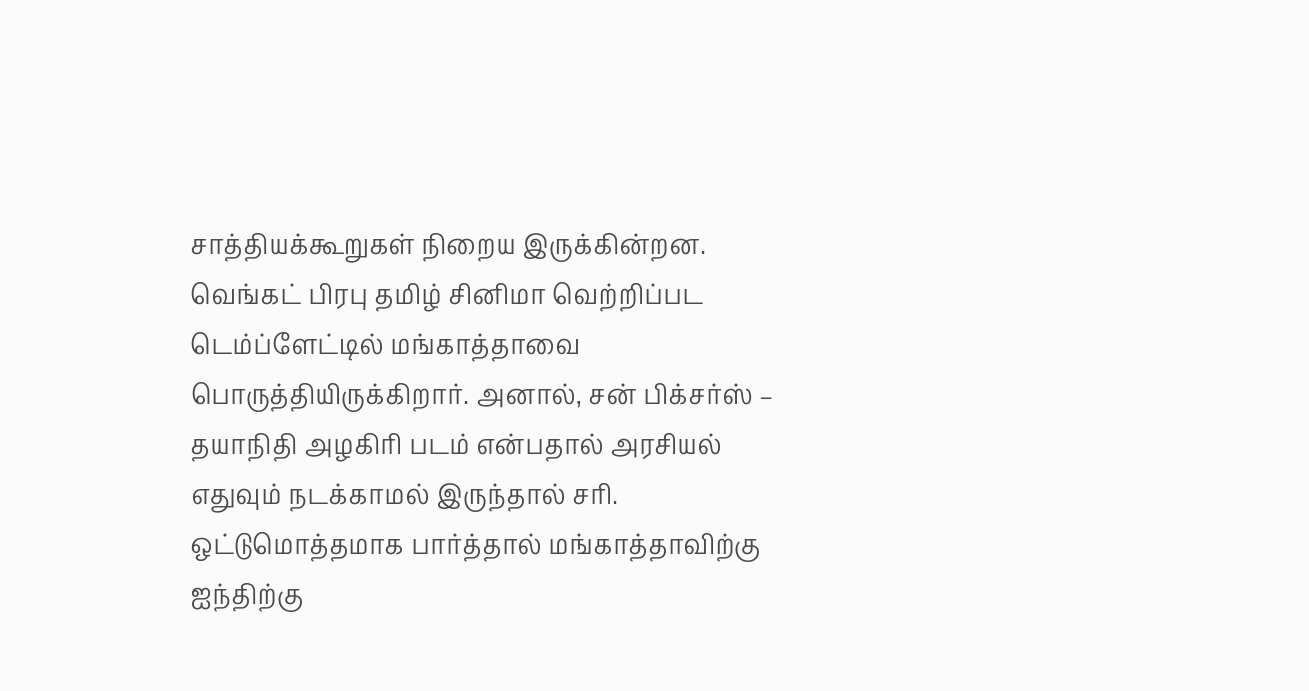சாத்தியக்கூறுகள் நிறைய இருக்கின்றன. வெங்கட் பிரபு தமிழ் சினிமா வெற்றிப்பட டெம்ப்ளேட்டில் மங்காத்தாவை பொருத்தியிருக்கிறார். அனால், சன் பிக்சர்ஸ் – தயாநிதி அழகிரி படம் என்பதால் அரசியல் எதுவும் நடக்காமல் இருந்தால் சரி. ஒட்டுமொத்தமாக பார்த்தால் மங்காத்தாவிற்கு ஐந்திற்கு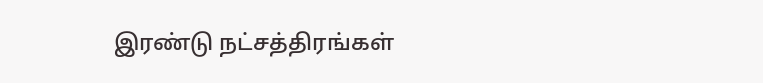இரண்டு நட்சத்திரங்கள்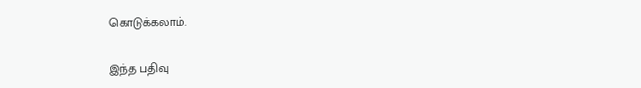கொடுக்கலாம்.

இந்த பதிவு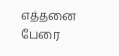எத்தனை பேரை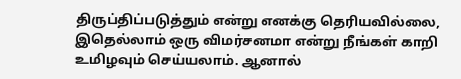திருப்திப்படுத்தும் என்று எனக்கு தெரியவில்லை, இதெல்லாம் ஒரு விமர்சனமா என்று நீங்கள் காறி உமிழவும் செய்யலாம். ஆனால்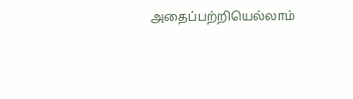அதைப்பற்றியெல்லாம்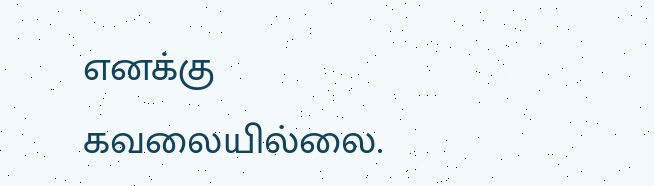எனக்கு கவலையில்லை.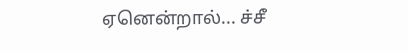ஏனென்றால்... ச்சீ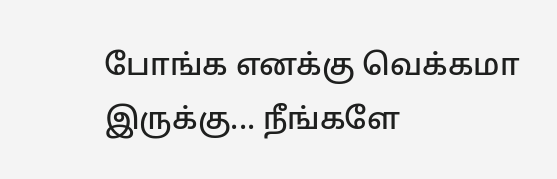போங்க எனக்கு வெக்கமா இருக்கு... நீங்களே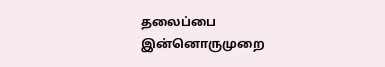தலைப்பை இன்னொருமுறை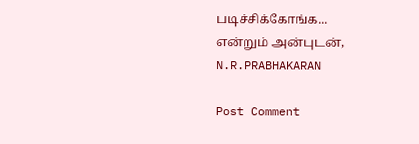படிச்சிக்கோங்க...
என்றும் அன்புடன்,
N.R.PRABHAKARAN

Post Comment